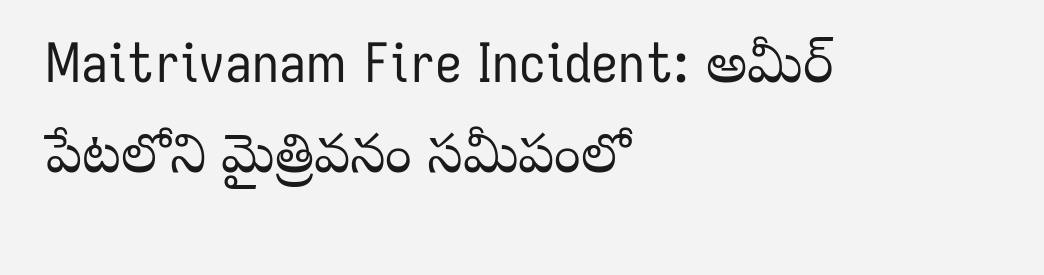Maitrivanam Fire Incident: అమీర్ పేటలోని మైత్రివనం సమీపంలో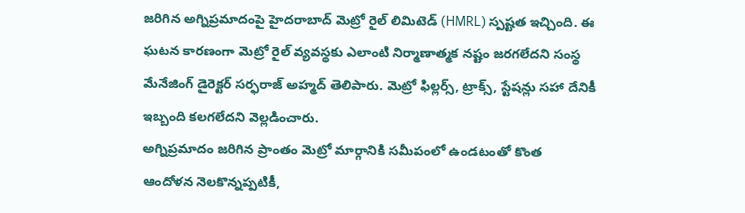జరిగిన అగ్నిప్రమాదంపై హైదరాబాద్ మెట్రో రైల్ లిమిటెడ్ (HMRL) స్పష్టత ఇచ్చింది. ఈ ఘటన కారణంగా మెట్రో రైల్ వ్యవస్థకు ఎలాంటి నిర్మాణాత్మక నష్టం జరగలేదని సంస్థ మేనేజింగ్ డైరెక్టర్ సర్ఫరాజ్ అహ్మద్ తెలిపారు. మెట్రో ఫిల్లర్స్, ట్రాక్స్, స్టేషన్లు సహా దేనికీ ఇబ్బంది కలగలేదని వెల్లడించారు.
అగ్నిప్రమాదం జరిగిన ప్రాంతం మెట్రో మార్గానికి సమీపంలో ఉండటంతో కొంత ఆందోళన నెలకొన్నప్పటికీ,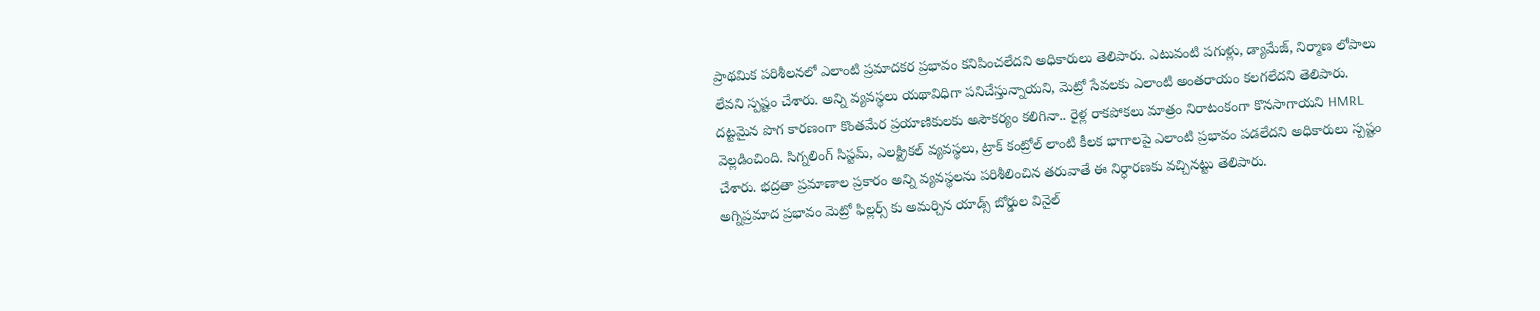ప్రాథమిక పరిశీలనలో ఎలాంటి ప్రమాదకర ప్రభావం కనిపించలేదని అధికారులు తెలిపారు. ఎటువంటి పగుళ్లు, డ్యామేజ్, నిర్మాణ లోపాలు లేవని స్పష్టం చేశారు. అన్ని వ్యవస్థలు యథావిధిగా పనిచేస్తున్నాయని, మెట్రో సేవలకు ఎలాంటి అంతరాయం కలగలేదని తెలిపారు.
దట్టమైన పొగ కారణంగా కొంతమేర ప్రయాణికులకు అసౌకర్యం కలిగినా.. రైళ్ల రాకపోకలు మాత్రం నిరాటంకంగా కొనసాగాయని HMRL వెల్లడించింది. సిగ్నలింగ్ సిస్టమ్, ఎలక్ట్రికల్ వ్యవస్థలు, ట్రాక్ కంట్రోల్ లాంటి కీలక భాగాలపై ఎలాంటి ప్రభావం పడలేదని అధికారులు స్పష్టం చేశారు. భద్రతా ప్రమాణాల ప్రకారం అన్ని వ్యవస్థలను పరిశీలించిన తరువాతే ఈ నిర్ధారణకు వచ్చినట్టు తెలిపారు.
అగ్నిప్రమాద ప్రభావం మెట్రో ఫిల్లర్స్ కు అమర్చిన యాడ్స్ బోర్డుల వినైల్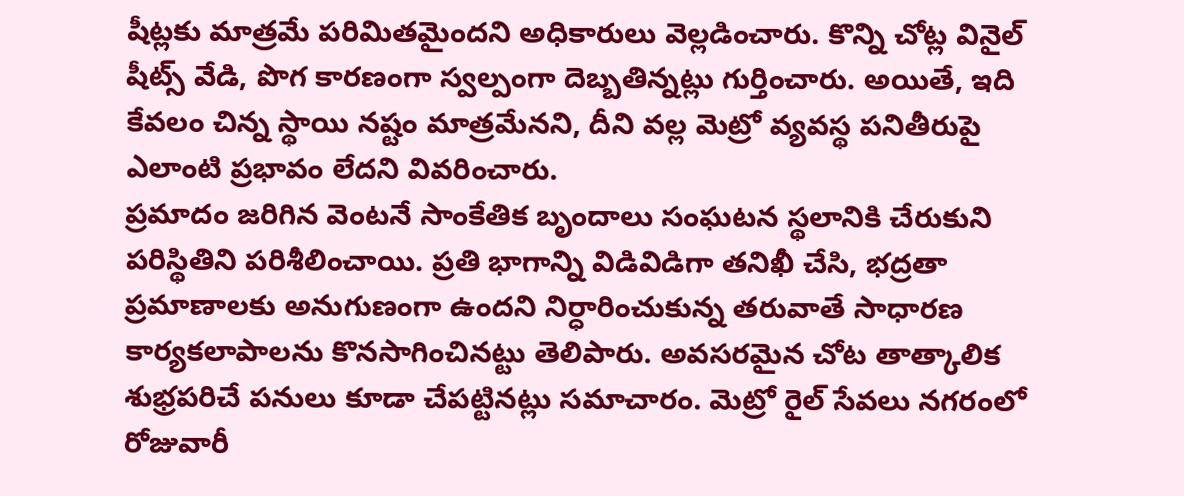షీట్లకు మాత్రమే పరిమితమైందని అధికారులు వెల్లడించారు. కొన్ని చోట్ల వినైల్ షీట్స్ వేడి, పొగ కారణంగా స్వల్పంగా దెబ్బతిన్నట్లు గుర్తించారు. అయితే, ఇది కేవలం చిన్న స్థాయి నష్టం మాత్రమేనని, దీని వల్ల మెట్రో వ్యవస్థ పనితీరుపై ఎలాంటి ప్రభావం లేదని వివరించారు.
ప్రమాదం జరిగిన వెంటనే సాంకేతిక బృందాలు సంఘటన స్థలానికి చేరుకుని పరిస్థితిని పరిశీలించాయి. ప్రతి భాగాన్ని విడివిడిగా తనిఖీ చేసి, భద్రతా ప్రమాణాలకు అనుగుణంగా ఉందని నిర్ధారించుకున్న తరువాతే సాధారణ కార్యకలాపాలను కొనసాగించినట్టు తెలిపారు. అవసరమైన చోట తాత్కాలిక శుభ్రపరిచే పనులు కూడా చేపట్టినట్లు సమాచారం. మెట్రో రైల్ సేవలు నగరంలో రోజువారీ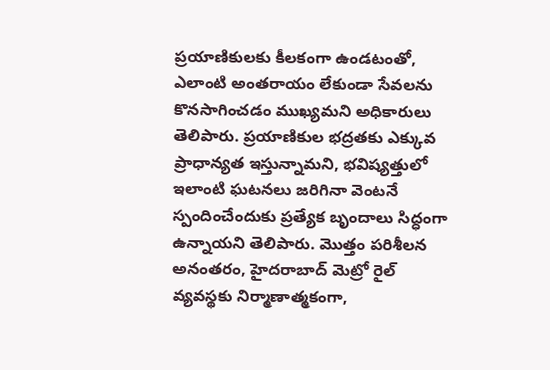ప్రయాణికులకు కీలకంగా ఉండటంతో, ఎలాంటి అంతరాయం లేకుండా సేవలను కొనసాగించడం ముఖ్యమని అధికారులు తెలిపారు. ప్రయాణికుల భద్రతకు ఎక్కువ ప్రాధాన్యత ఇస్తున్నామని, భవిష్యత్తులో ఇలాంటి ఘటనలు జరిగినా వెంటనే స్పందించేందుకు ప్రత్యేక బృందాలు సిద్ధంగా ఉన్నాయని తెలిపారు. మొత్తం పరిశీలన అనంతరం, హైదరాబాద్ మెట్రో రైల్ వ్యవస్థకు నిర్మాణాత్మకంగా,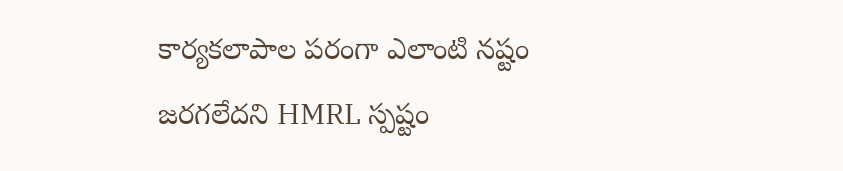కార్యకలాపాల పరంగా ఎలాంటి నష్టం జరగలేదని HMRL స్పష్టం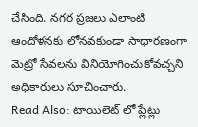చేసింది. నగర ప్రజలు ఎలాంటి ఆందోళనకు లోనవకుండా సాధారణంగా మెట్రో సేవలను వినియోగించుకోవచ్చని అధికారులు సూచించారు.
Read Also: టాయిలెట్ లో ప్లేట్లు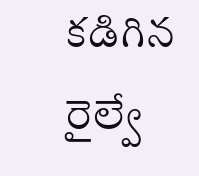కడిగిన రైల్వే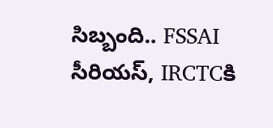సిబ్బంది.. FSSAI సీరియస్, IRCTCకి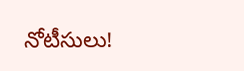నోటీసులు!